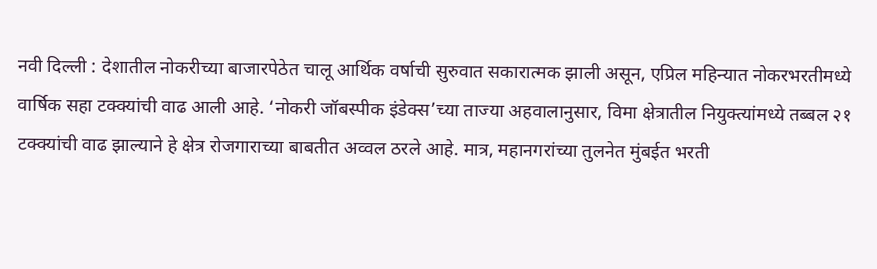नवी दिल्ली : देशातील नोकरीच्या बाजारपेठेत चालू आर्थिक वर्षाची सुरुवात सकारात्मक झाली असून, एप्रिल महिन्यात नोकरभरतीमध्ये वार्षिक सहा टक्क्यांची वाढ आली आहे. ‘नोकरी जॉबस्पीक इंडेक्स’च्या ताज्या अहवालानुसार, विमा क्षेत्रातील नियुक्त्यांमध्ये तब्बल २१ टक्क्यांची वाढ झाल्याने हे क्षेत्र रोजगाराच्या बाबतीत अव्वल ठरले आहे. मात्र, महानगरांच्या तुलनेत मुंबईत भरती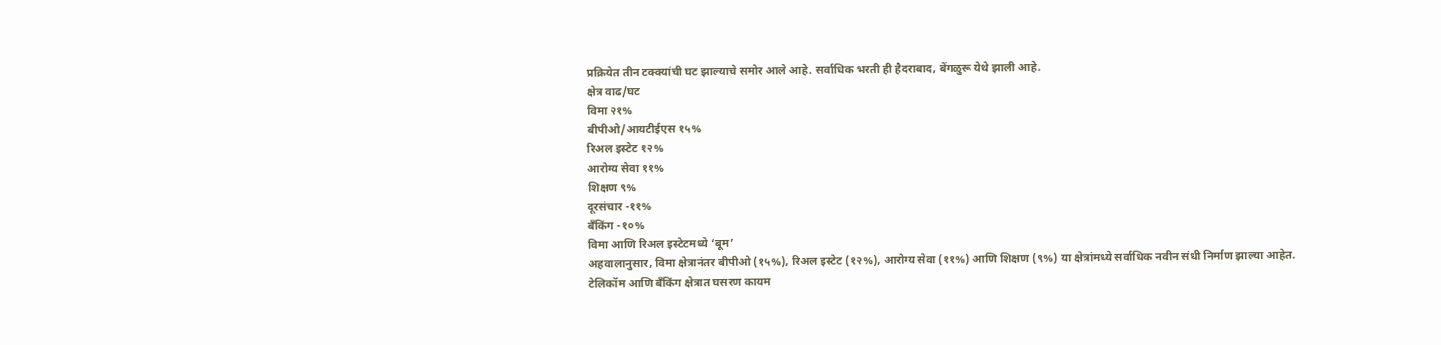प्रक्रियेत तीन टक्क्यांची घट झाल्याचे समोर आले आहे. सर्वाधिक भरती ही हैदराबाद, बेंगळुरू येथे झाली आहे.
क्षेत्र वाढ/घट
विमा २१%
बीपीओ/आयटीईएस १५%
रिअल इस्टेट १२%
आरोग्य सेवा ११%
शिक्षण ९%
दूरसंचार -११%
बँकिंग -१०%
विमा आणि रिअल इस्टेटमध्ये ‘बूम’
अहवालानुसार, विमा क्षेत्रानंतर बीपीओ (१५%), रिअल इस्टेट (१२%), आरोग्य सेवा (११%) आणि शिक्षण (९%) या क्षेत्रांमध्ये सर्वाधिक नवीन संधी निर्माण झाल्या आहेत.
टेलिकॉम आणि बँकिंग क्षेत्रात घसरण कायम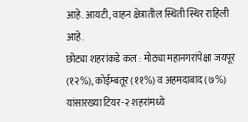आहे. आयटी, वाहन क्षेत्रातील स्थिती स्थिर राहिली आहे.
छोट्या शहरांकडे कल : मोठ्या महानगरांपेक्षा जयपूर (१२%), कोईम्बतूर (११%) व अहमदाबाद (७%) यांसारख्या टियर-२ शहरांमध्ये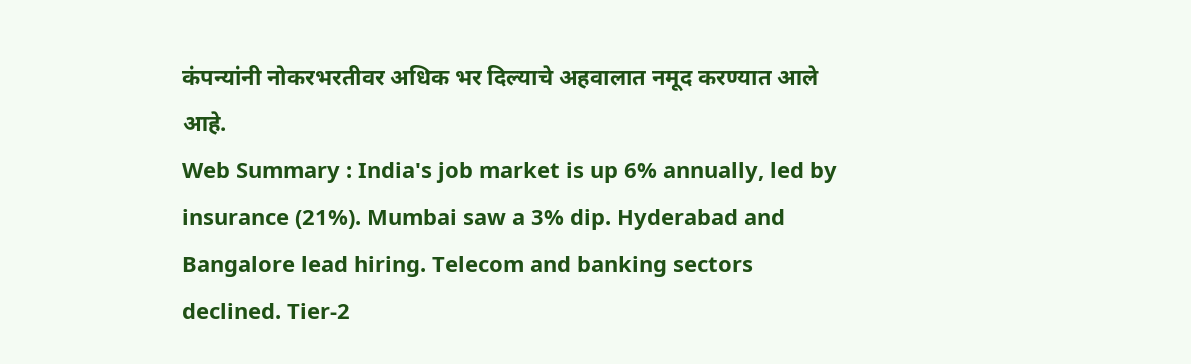कंपन्यांनी नोकरभरतीवर अधिक भर दिल्याचे अहवालात नमूद करण्यात आले आहे.
Web Summary : India's job market is up 6% annually, led by insurance (21%). Mumbai saw a 3% dip. Hyderabad and Bangalore lead hiring. Telecom and banking sectors declined. Tier-2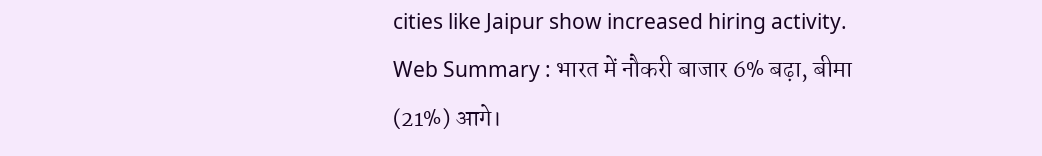cities like Jaipur show increased hiring activity.
Web Summary : भारत में नौकरी बाजार 6% बढ़ा, बीमा (21%) आगे।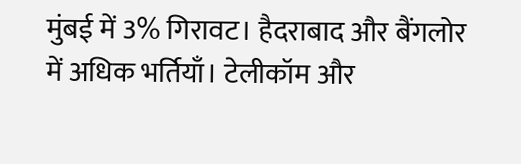मुंबई में 3% गिरावट। हैदराबाद और बैंगलोर में अधिक भर्तियाँ। टेलीकॉम और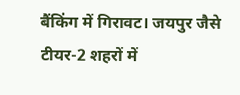बैंकिंग में गिरावट। जयपुर जैसे टीयर-2 शहरों में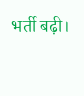भर्ती बढ़ी।